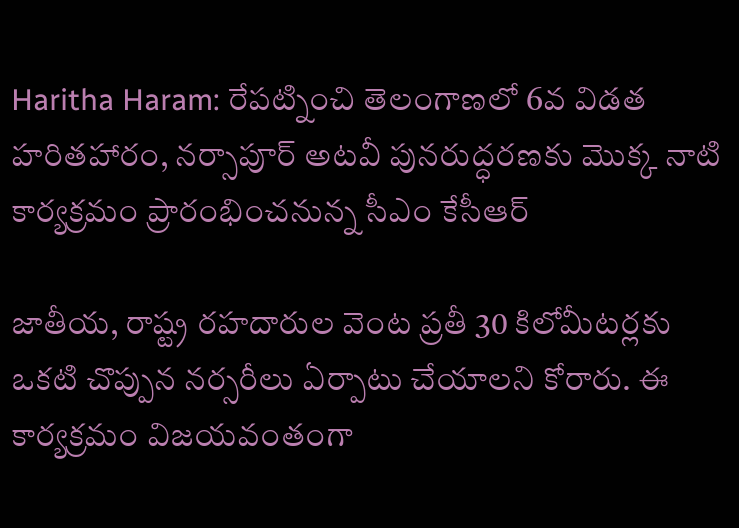Haritha Haram: రేపట్నించి తెలంగాణలో 6వ విడత హరితహారం, నర్సాపూర్ అటవీ పునరుద్ధరణకు మొక్క నాటి కార్యక్రమం ప్రారంభించనున్న సీఎం కేసీఆర్

జాతీయ, రాష్ట్ర రహదారుల వెంట ప్రతీ 30 కిలోమీటర్లకు ఒకటి చొప్పున నర్సరీలు ఏర్పాటు చేయాలని కోరారు. ఈ కార్యక్రమం విజయవంతంగా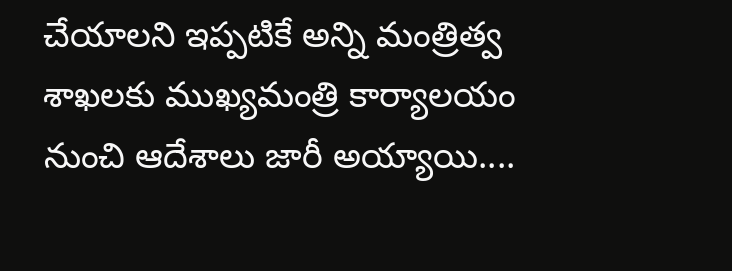చేయాలని ఇప్పటికే అన్ని మంత్రిత్వ శాఖలకు ముఖ్యమంత్రి కార్యాలయం నుంచి ఆదేశాలు జారీ అయ్యాయి....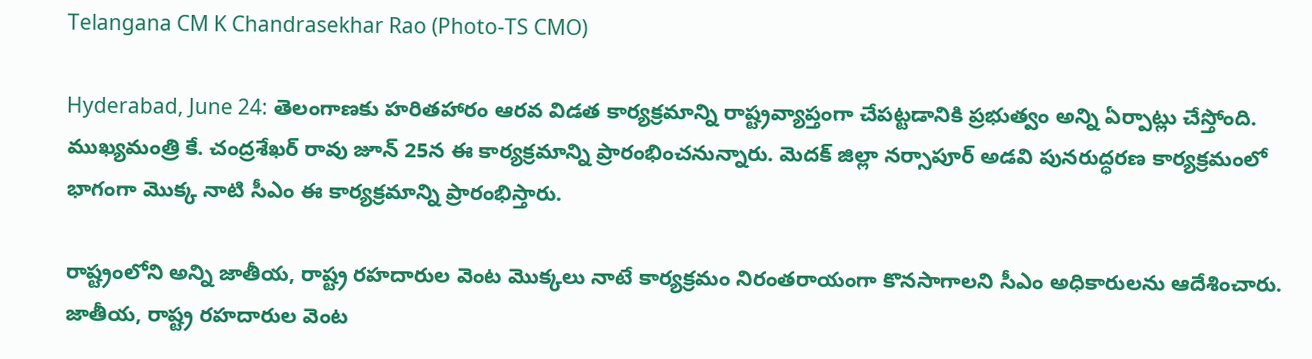Telangana CM K Chandrasekhar Rao (Photo-TS CMO)

Hyderabad, June 24: తెలంగాణకు హరితహారం ఆరవ విడత కార్యక్రమాన్ని రాష్ట్రవ్యాప్తంగా చేపట్టడానికి ప్రభుత్వం అన్ని ఏర్పాట్లు చేస్తోంది. ముఖ్యమంత్రి కే. చంద్రశేఖర్ రావు జూన్ 25న ఈ కార్యక్రమాన్ని ప్రారంభించనున్నారు. మెదక్ జిల్లా నర్సాపూర్ అడవి పునరుద్ధరణ కార్యక్రమంలో భాగంగా మొక్క నాటి సీఎం ఈ కార్యక్రమాన్ని ప్రారంభిస్తారు.

రాష్ట్రంలోని అన్ని జాతీయ, రాష్ట్ర రహదారుల వెంట మొక్కలు నాటే కార్యక్రమం నిరంతరాయంగా కొనసాగాలని సీఎం అధికారులను ఆదేశించారు. జాతీయ, రాష్ట్ర రహదారుల వెంట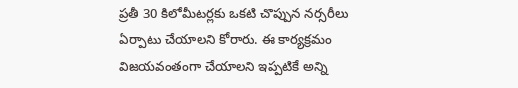ప్రతీ 30 కిలోమీటర్లకు ఒకటి చొప్పున నర్సరీలు ఏర్పాటు చేయాలని కోరారు. ఈ కార్యక్రమం విజయవంతంగా చేయాలని ఇప్పటికే అన్ని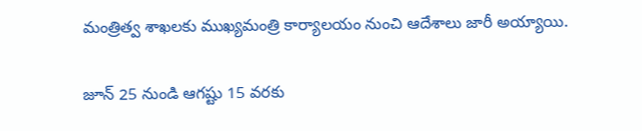మంత్రిత్వ శాఖలకు ముఖ్యమంత్రి కార్యాలయం నుంచి ఆదేశాలు జారీ అయ్యాయి.

జూన్ 25 నుండి ఆగ‌ష్టు 15 వ‌ర‌కు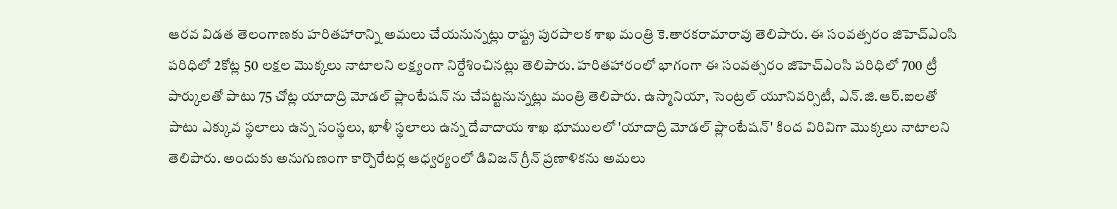ఆర‌వ విడ‌త తెలంగాణ‌కు హ‌రిత‌హారాన్ని అమ‌లు చేయ‌నున్న‌ట్లు రాష్ట్ర పుర‌పాల‌క శాఖ మంత్రి కె.తార‌క‌రామారావు తెలిపారు. ఈ సంవ‌త్స‌రం జిహెచ్‌ఎంసి ప‌రిధిలో 2కోట్ల 50 ల‌క్ష‌ల మొక్క‌లు నాటాల‌ని ల‌క్ష్యంగా నిర్దేశించిన‌ట్లు తెలిపారు. హ‌రిత‌హారంలో భాగంగా ఈ సంవ‌త్స‌రం జిహెచ్‌ఎంసి ప‌రిధిలో 700 ట్రీ పార్కుల‌తో పాటు 75 చోట్ల‌ యాదాద్రి మోడ‌ల్ ప్లాంటేష‌న్ ను చేప‌ట్ట‌నున్న‌ట్లు మంత్రి తెలిపారు. ఉస్మానియా, సెంట్ర‌ల్ యూనివ‌ర్సిటీ, ఎన్‌.జి.ఆర్‌.ఐల‌తో పాటు ఎక్కువ స్థ‌లాలు ఉన్న సంస్థ‌లు, ఖాళీ స్థ‌లాలు ఉన్న దేవాదాయ శాఖ భూముల‌లో 'యాదాద్రి మోడ‌ల్ ప్లాంటేష‌న్' కింద విరివిగా మొక్క‌లు నాటాల‌ని తెలిపారు. అందుకు అనుగుణంగా కార్పొరేట‌ర్ల ఆధ్వ‌ర్యంలో డివిజ‌న్ గ్రీన్ ప్ర‌ణాళిక‌ను అమ‌లు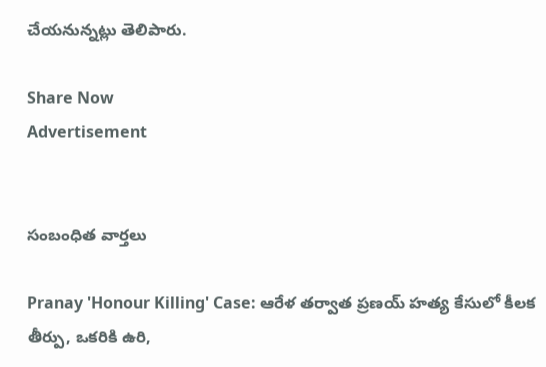చేయ‌నున్న‌ట్లు తెలిపారు.

Share Now
Advertisement


సంబంధిత వార్తలు

Pranay 'Honour Killing' Case: ఆరేళ తర్వాత ప్రణయ్ హత్య కేసులో కీలక తీర్పు, ఒకరికి ఉరి,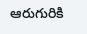ఆరుగురికి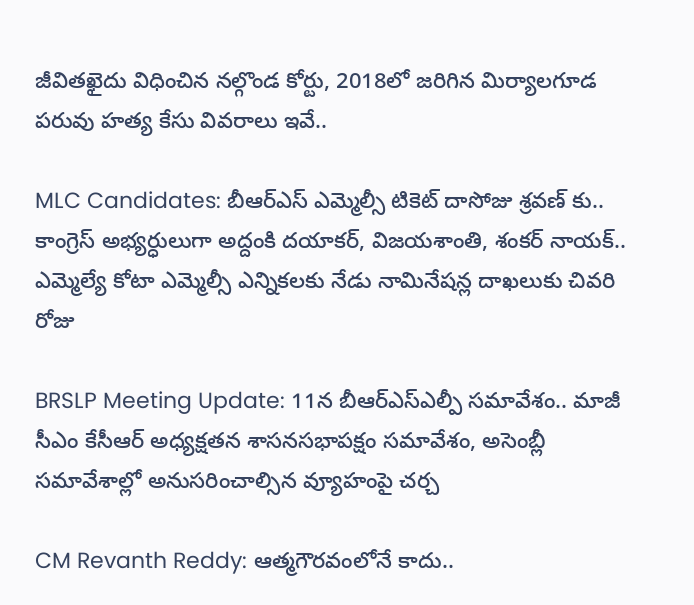జీవితఖైదు విధించిన నల్గొండ కోర్టు, 2018లో జరిగిన మిర్యాలగూడ పరువు హత్య కేసు వివరాలు ఇవే..

MLC Candidates: బీఆర్ఎస్ ఎమ్మెల్సీ టికెట్ దాసోజు శ్రవణ్ కు.. కాంగ్రెస్ అభ్యర్ధులుగా అద్దంకి దయాకర్, విజయశాంతి, శంకర్ నాయక్.. ఎమ్మెల్యే కోటా ఎమ్మెల్సీ ఎన్నికలకు నేడు నామినేషన్ల దాఖలుకు చివరి రోజు

BRSLP Meeting Update: 11న బీఆర్ఎస్‌ఎల్పీ సమావేశం.. మాజీ సీఎం కేసీఆర్ అధ్యక్షతన శాసనసభాపక్షం సమావేశం, అసెంబ్లీ సమావేశాల్లో అనుసరించాల్సిన వ్యూహంపై చర్చ

CM Revanth Reddy: ఆత్మగౌరవంలోనే కాదు..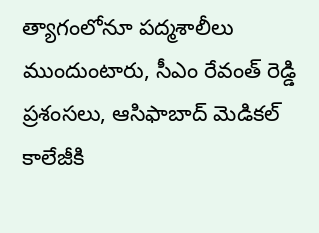త్యాగంలోనూ పద్మశాలీలు ముందుంటారు, సీఎం రేవంత్ రెడ్డి ప్రశంసలు, ఆసిఫాబాద్ మెడికల్ కాలేజీకి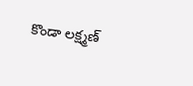కొండా లక్ష్మణ్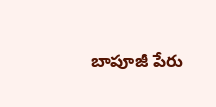బాపూజీ పేరు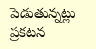పెడుతున్నట్లు ప్రకటన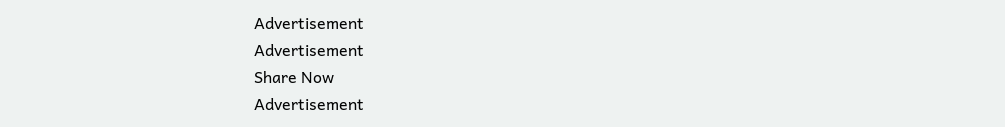Advertisement
Advertisement
Share Now
Advertisement